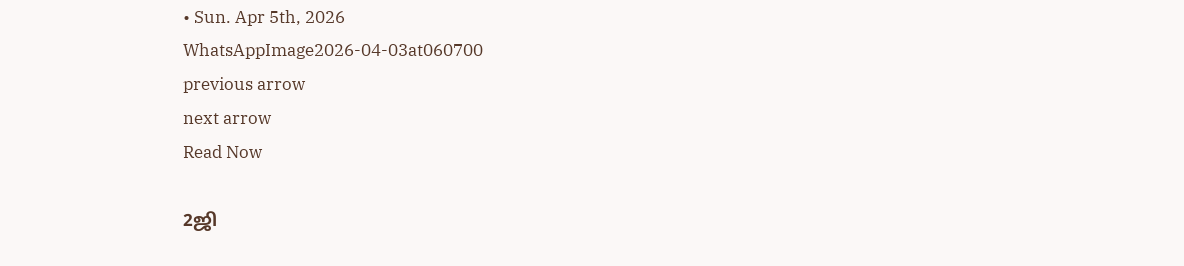• Sun. Apr 5th, 2026
WhatsAppImage2026-04-03at060700
previous arrow
next arrow
Read Now

2ஜி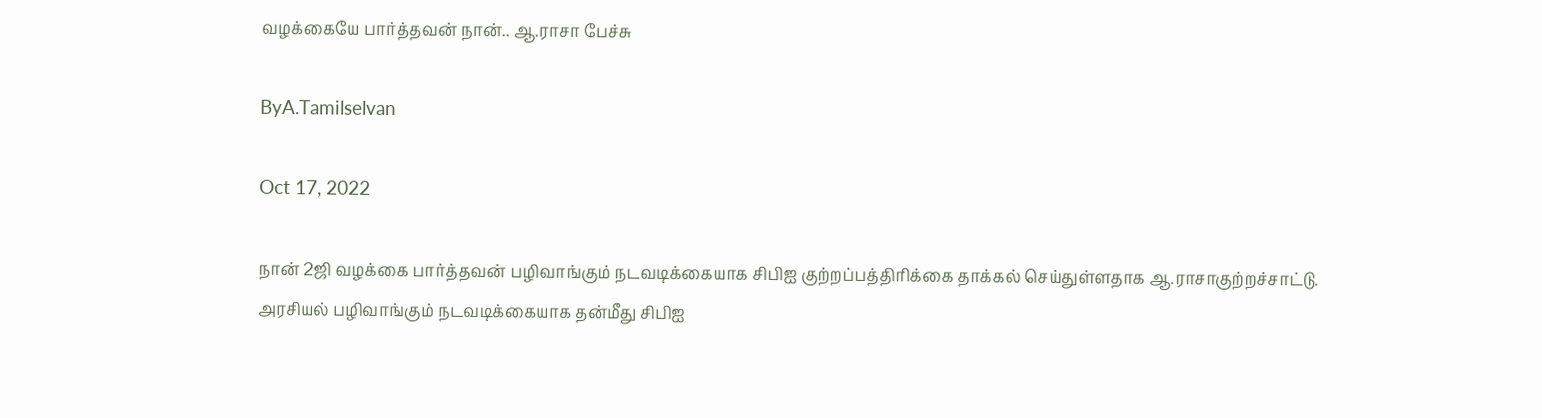வழக்கையே பார்த்தவன் நான்.. ஆ.ராசா பேச்சு

ByA.Tamilselvan

Oct 17, 2022

நான் 2ஜி வழக்கை பார்த்தவன் பழிவாங்கும் நடவடிக்கையாக சிபிஐ குற்றப்பத்திரிக்கை தாக்கல் செய்துள்ளதாக ஆ.ராசாகுற்றச்சாட்டு.
அரசியல் பழிவாங்கும் நடவடிக்கையாக தன்மீது சிபிஐ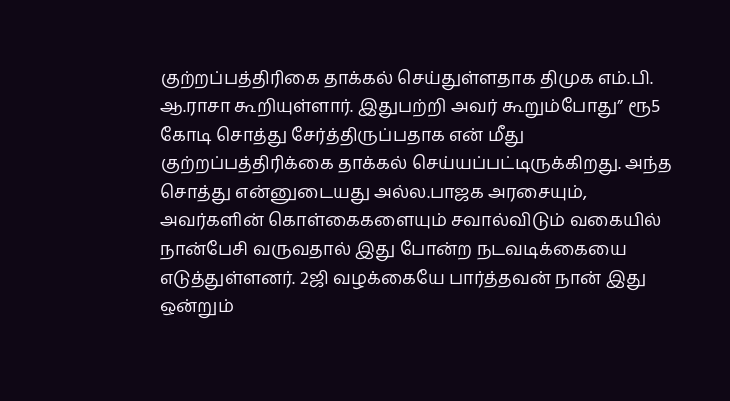குற்றப்பத்திரிகை தாக்கல் செய்துள்ளதாக திமுக எம்.பி. ஆ.ராசா கூறியுள்ளார். இதுபற்றி அவர் கூறும்போது” ரூ5 கோடி சொத்து சேர்த்திருப்பதாக என் மீது குற்றப்பத்திரிக்கை தாக்கல் செய்யப்பட்டிருக்கிறது. அந்த சொத்து என்னுடையது அல்ல.பாஜக அரசையும், அவர்களின் கொள்கைகளையும் சவால்விடும் வகையில் நான்பேசி வருவதால் இது போன்ற நடவடிக்கையை எடுத்துள்ளனர். 2ஜி வழக்கையே பார்த்தவன் நான் இது ஒன்றும்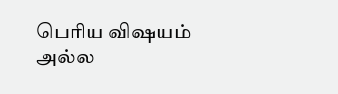பெரிய விஷயம் அல்ல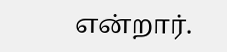என்றார்.